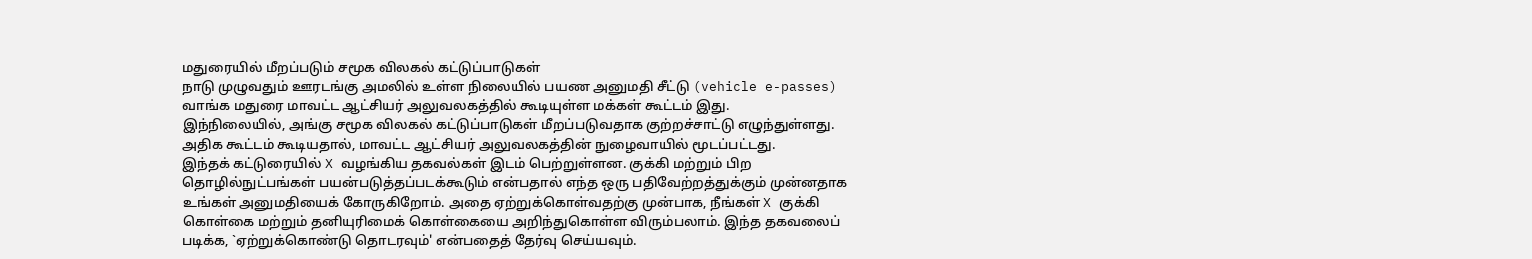மதுரையில் மீறப்படும் சமூக விலகல் கட்டுப்பாடுகள்
நாடு முழுவதும் ஊரடங்கு அமலில் உள்ள நிலையில் பயண அனுமதி சீட்டு (vehicle e-passes) வாங்க மதுரை மாவட்ட ஆட்சியர் அலுவலகத்தில் கூடியுள்ள மக்கள் கூட்டம் இது.
இந்நிலையில், அங்கு சமூக விலகல் கட்டுப்பாடுகள் மீறப்படுவதாக குற்றச்சாட்டு எழுந்துள்ளது.
அதிக கூட்டம் கூடியதால், மாவட்ட ஆட்சியர் அலுவலகத்தின் நுழைவாயில் மூடப்பட்டது.
இந்தக் கட்டுரையில் X வழங்கிய தகவல்கள் இடம் பெற்றுள்ளன. குக்கி மற்றும் பிற தொழில்நுட்பங்கள் பயன்படுத்தப்படக்கூடும் என்பதால் எந்த ஒரு பதிவேற்றத்துக்கும் முன்னதாக உங்கள் அனுமதியைக் கோருகிறோம். அதை ஏற்றுக்கொள்வதற்கு முன்பாக, நீங்கள் X குக்கி கொள்கை மற்றும் தனியுரிமைக் கொள்கையை அறிந்துகொள்ள விரும்பலாம். இந்த தகவலைப் படிக்க, `ஏற்றுக்கொண்டு தொடரவும்' என்பதைத் தேர்வு செய்யவும்.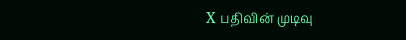X பதிவின் முடிவு